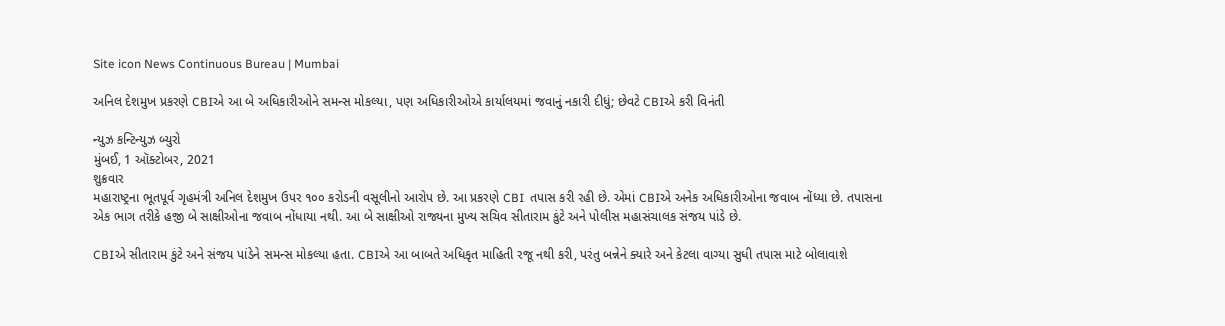Site icon News Continuous Bureau | Mumbai

અનિલ દેશમુખ પ્રકરણે CBIએ આ બે અધિકારીઓને સમન્સ મોકલ્યા, પણ અધિકારીઓએ કાર્યાલયમાં જવાનું નકારી દીધું; છેવટે CBIએ કરી વિનંતી

ન્યુઝ કન્ટિન્યુઝ બ્યુરો
મુંબઈ, 1 ઑક્ટોબર, 2021
શુક્રવાર
મહારાષ્ટ્રના ભૂતપૂર્વ ગૃહમંત્રી અનિલ દેશમુખ ઉપર ૧૦૦ કરોડની વસૂલીનો આરોપ છે. આ પ્રકરણે CBI  તપાસ કરી રહી છે. એમાં CBIએ અનેક અધિકારીઓના જવાબ નોંધ્યા છે. તપાસના એક ભાગ તરીકે હજી બે સાક્ષીઓના જવાબ નોંધાયા નથી. આ બે સાક્ષીઓ રાજ્યના મુખ્ય સચિવ સીતારામ કુંટે અને પોલીસ મહાસંચાલક સંજય પાંડે છે.

CBIએ સીતારામ કુંટે અને સંજય પાંડેને સમન્સ મોકલ્યા હતા. CBIએ આ બાબતે અધિકૃત માહિતી રજૂ નથી કરી, પરંતુ બન્નેને ક્યારે અને કેટલા વાગ્યા સુધી તપાસ માટે બોલાવાશે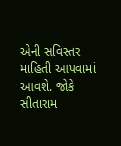એની સવિસ્તર માહિતી આપવામાં આવશે. જોકે સીતારામ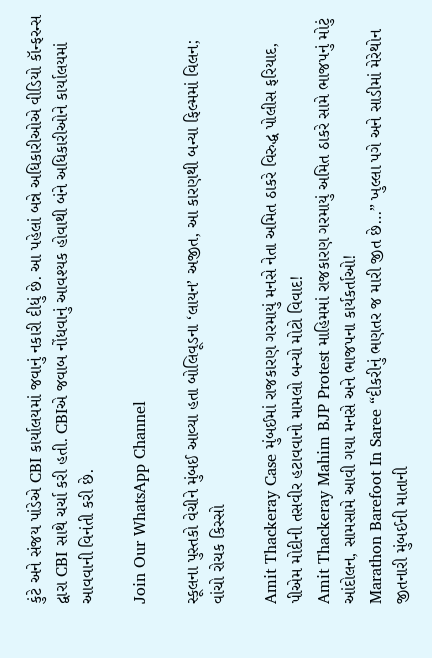કુંટે અને સંજય પાંડેએ CBI કાર્યાલયમાં જવાનું નકારી દીધું છે. આ પહેલાં બન્ને અધિકારીઓએ વીડિયો કૉન્ફરન્સ દ્વારા CBI સાથે ચર્ચા કરી હતી. CBIએ જવાબ નોંધવાનું આવશ્યક હોવાથી બંને અધિકારીઓને કાર્યાલયમાં આવવાની વિનંતી કરી છે.

Join Our WhatsApp Channel

સ્કૂલના પુસ્તકો વેચીને મુંબઈ આવ્યા હતા બોલિવૂડના ‘લાયન’ અજીત, આ કારણથી બન્યા ફિલ્મમાં વિલન; વાંચો રોચક કિસ્સો

Amit Thackeray Case મુંબઈમાં રાજકારણ ગરમાયું મનસે નેતા અમિત ઠાકરે વિરુદ્ધ પોલીસ ફરિયાદ, પીએમ મોદીની તસવીર હટાવવાનો મામલો બન્યો મોટો વિવાદ!
Amit Thackeray Mahim BJP Protest માહિમમાં રાજકારણ ગરમાયું અમિત ઠાકરે સામે ભાજપનું મોટું આંદોલન, સામસામે આવી ગયા મનસે અને ભાજપના કાર્યકર્તાઓ!
Marathon Barefoot In Saree “દીકરીનું ભણતર જ મારી જીત છે…” ખુલ્લા પગે અને સાડીમાં મેરેથોન જીતનારી મુંબઈની માતાની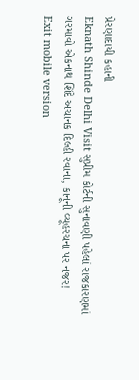પ્રેરણાદાયી કહાની
Eknath Shinde Delhi Visit સુપ્રીમ કોર્ટની સુનાવણી પહેલાં રાજકારણમાં ગરમાવો એકનાથ શિંદે અચાનક દિલ્હી રવાના, કાનૂની વ્યૂહરચના પર નજર!
Exit mobile version